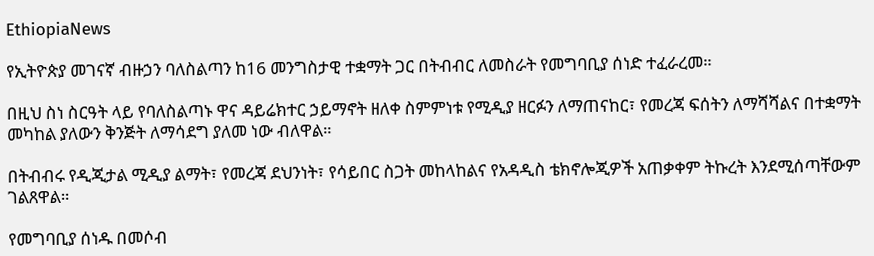EthiopiaNews

የኢትዮጵያ መገናኛ ብዙኃን ባለስልጣን ከ16 መንግስታዊ ተቋማት ጋር በትብብር ለመስራት የመግባቢያ ሰነድ ተፈራረመ።

በዚህ ስነ ስርዓት ላይ የባለስልጣኑ ዋና ዳይሬክተር ኃይማኖት ዘለቀ ስምምነቱ የሚዲያ ዘርፉን ለማጠናከር፣ የመረጃ ፍሰትን ለማሻሻልና በተቋማት መካከል ያለውን ቅንጅት ለማሳደግ ያለመ ነው ብለዋል።

በትብብሩ የዲጂታል ሚዲያ ልማት፣ የመረጃ ደህንነት፣ የሳይበር ስጋት መከላከልና የአዳዲስ ቴክኖሎጂዎች አጠቃቀም ትኩረት እንደሚሰጣቸውም ገልጸዋል።

የመግባቢያ ሰነዱ በመሶብ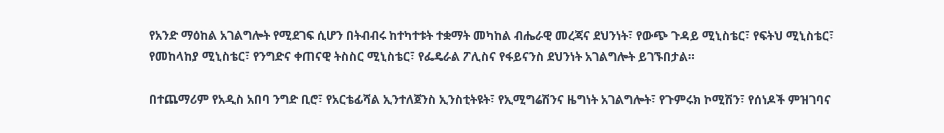የአንድ ማዕከል አገልግሎት የሚደገፍ ሲሆን በትብብሩ ከተካተቱት ተቋማት መካከል ብሔራዊ መረጃና ደህንነት፣ የውጭ ጉዳይ ሚኒስቴር፣ የፍትህ ሚኒስቴር፣ የመከላከያ ሚኒስቴር፣ የንግድና ቀጠናዊ ትስስር ሚኒስቴር፣ የፌዴራል ፖሊስና የፋይናንስ ደህንነት አገልግሎት ይገኙበታል።

በተጨማሪም የአዲስ አበባ ንግድ ቢሮ፣ የአርቴፊሻል ኢንተለጀንስ ኢንስቲትዩት፣ የኢሚግሬሽንና ዜግነት አገልግሎት፣ የጉምሩክ ኮሚሽን፣ የሰነዶች ምዝገባና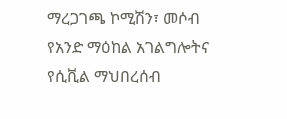ማረጋገጫ ኮሚሽን፣ መሶብ የአንድ ማዕከል አገልግሎትና የሲቪል ማህበረሰብ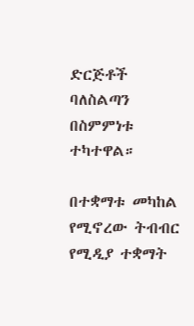ድርጅቶች ባለስልጣን በስምምነቱ ተካተዋል።

በተቋማቱ መካከል የሚኖረው ትብብር የሚዲያ ተቋማት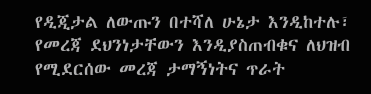የዲጂታል ለውጡን በተሻለ ሁኔታ እንዲከተሉ፣ የመረጃ ደህንነታቸውን እንዲያስጠብቁና ለህዝብ የሚደርሰው መረጃ ታማኝነትና ጥራት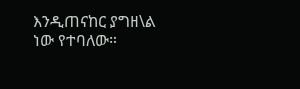እንዲጠናከር ያግዘ\ል ነው የተባለው።